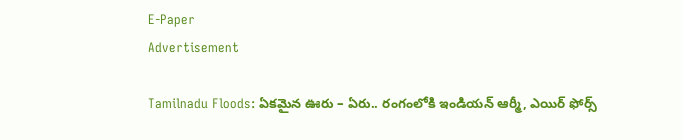E-Paper
Advertisement

Tamilnadu Floods: ఏకమైన ఊరు – ఏరు.. రంగంలోకి ఇండియన్ ఆర్మీ, ఎయిర్ ఫోర్స్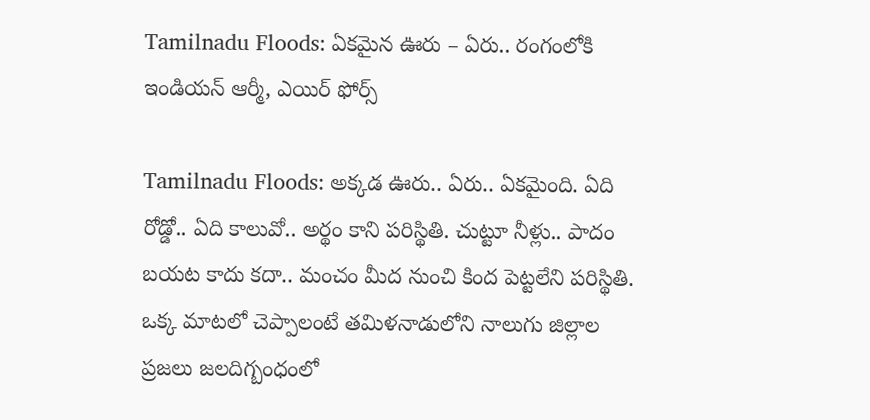Tamilnadu Floods: ఏకమైన ఊరు – ఏరు.. రంగంలోకి ఇండియన్ ఆర్మీ, ఎయిర్ ఫోర్స్

Tamilnadu Floods: అక్కడ ఊరు.. ఏరు.. ఏకమైంది. ఏది రోడ్డో.. ఏది కాలువో.. అర్థం కాని పరిస్థితి. చుట్టూ నీళ్లు.. పాదం బయట కాదు కదా.. మంచం మీద నుంచి కింద పెట్టలేని పరిస్థితి. ఒక్క మాటలో చెప్పాలంటే తమిళనాడులోని నాలుగు జిల్లాల ప్రజలు జలదిగ్బంధంలో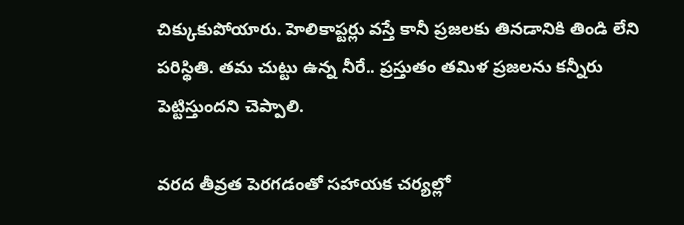చిక్కుకుపోయారు. హెలికాప్టర్లు వస్తే కానీ ప్రజలకు తినడానికి తిండి లేని పరిస్థితి. తమ చుట్టు ఉన్న నీరే.. ప్రస్తుతం తమిళ ప్రజలను కన్నీరు పెట్టిస్తుందని చెప్పాలి.

వరద తీవ్రత పెరగడంతో సహాయక చర్యల్లో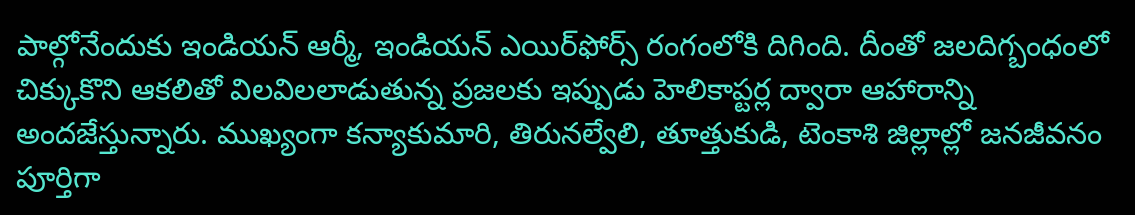పాల్గోనేందుకు ఇండియన్‌ ఆర్మీ, ఇండియన్‌ ఎయిర్‌ఫోర్స్‌ రంగంలోకి దిగింది. దీంతో జలదిగ్బంధంలో చిక్కుకొని ఆకలితో విలవిలలాడుతున్న ప్రజలకు ఇప్పుడు హెలికాప్టర్ల ద్వారా ఆహారాన్ని అందజేస్తున్నారు. ముఖ్యంగా కన్యాకుమారి, తిరునల్వేలి, తూత్తుకుడి, టెంకాశి జిల్లాల్లో జనజీవనం పూర్తిగా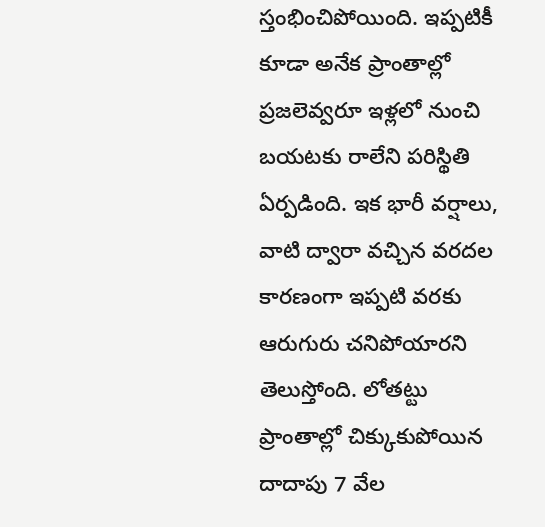స్తంభించిపోయింది. ఇప్పటికీ కూడా అనేక ప్రాంతాల్లో ప్రజలెవ్వరూ ఇళ్లలో నుంచి బయటకు రాలేని పరిస్థితి ఏర్పడింది. ఇక భారీ వర్షాలు, వాటి ద్వారా వచ్చిన వరదల కారణంగా ఇప్పటి వరకు ఆరుగురు చనిపోయారని తెలుస్తోంది. లోతట్టు ప్రాంతాల్లో చిక్కుకుపోయిన దాదాపు 7 వేల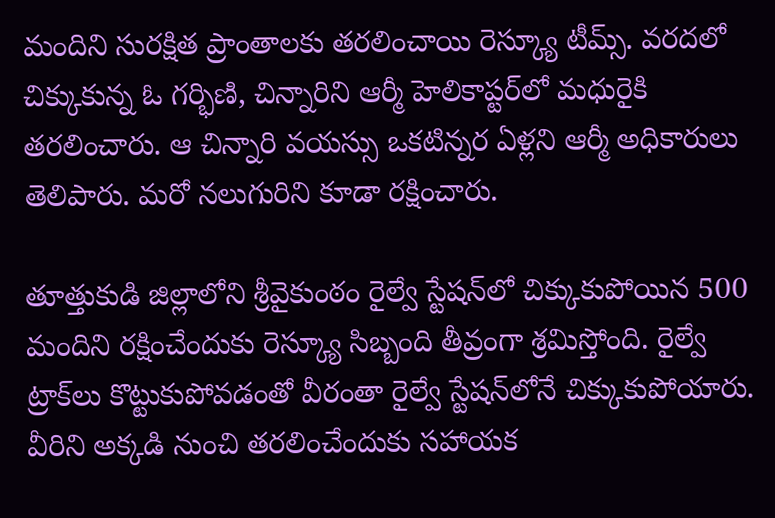మందిని సురక్షిత ప్రాంతాలకు తరలించాయి రెస్క్యూ టీమ్స్. వ‌ర‌ద‌లో చిక్కుకున్న ఓ గ‌ర్భిణి, చిన్నారిని ఆర్మీ హెలికాప్టర్‌లో మ‌ధురైకి త‌ర‌లించారు. ఆ చిన్నారి వ‌య‌స్సు ఒక‌టిన్నర ఏళ్లని ఆర్మీ అధికారులు తెలిపారు. మ‌రో న‌లుగురిని కూడా ర‌క్షించారు.

తూత్తుకుడి జిల్లాలోని శ్రీవైకుంఠం రైల్వే స్టేషన్‌లో చిక్కుకుపోయిన 500 మందిని రక్షించేందుకు రెస్క్యూ సిబ్బంది తీవ్రంగా శ్రమిస్తోంది. రైల్వే ట్రాక్‌లు కొట్టుకుపోవడంతో వీరంతా రైల్వే స్టేషన్‌లోనే చిక్కుకుపోయారు. వీరిని అక్కడి నుంచి తరలించేందుకు సహాయక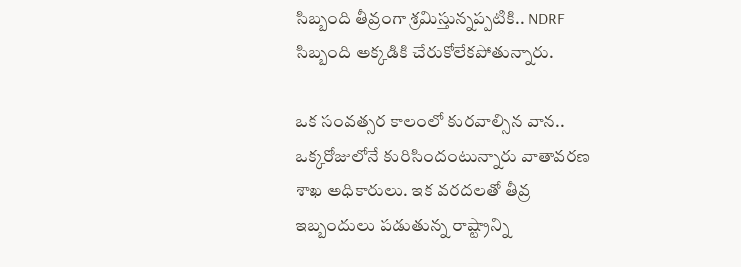సిబ్బంది తీవ్రంగా శ్రమిస్తున్నప్పటికి.. NDRF సిబ్బంది అక్కడికి చేరుకోలేకపోతున్నారు.

ఒక సంవత్సర కాలంలో కురవాల్సిన వాన.. ఒక్కరోజులోనే కురిసిందంటున్నారు వాతావరణ శాఖ అధికారులు. ఇక వరదలతో తీవ్ర ఇబ్బందులు పడుతున్న రాష్ట్రాన్ని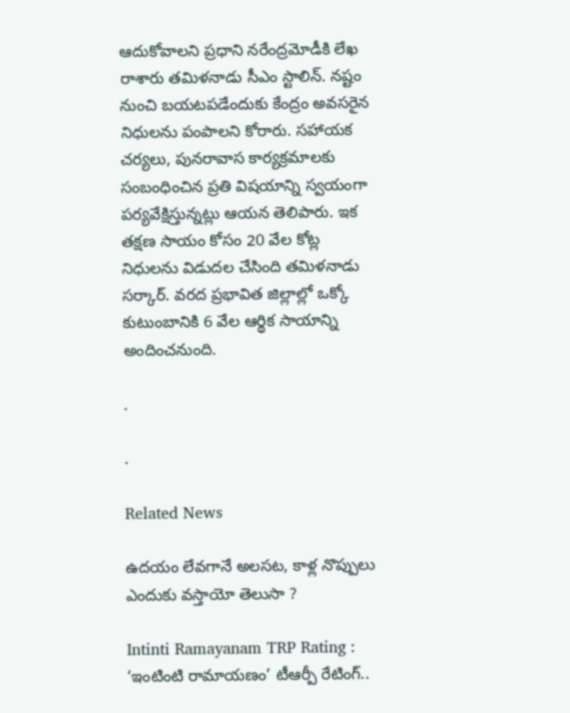ఆదుకోవాలని ప్రధాని నరేంద్రమోడీకి లేఖ రాశారు తమిళనాడు సీఎం స్టాలిన్. నష్టం నుంచి బయటపడేందుకు కేంద్రం అవసరైన నిధులను పంపాలని కోరారు. సహాయక చర్యలు, పునరావాస కార్యక్రమాలకు సంబంధించిన ప్రతి విషయాన్ని స్వయంగా పర్యవేక్షిస్తున్నట్లు ఆయన తెలిపారు. ఇక తక్షణ సాయం కోసం 20 వేల కోట్ల నిధులను విడుదల చేసింది తమిళనాడు సర్కార్. వరద ప్రభావిత జిల్లాల్లో ఒక్కో కుటుంబానికి 6 వేల ఆర్థిక సాయాన్ని అందించనుంది.

.

.

Related News

ఉదయం లేవగానే అలసట, కాళ్ల నొప్పులు ఎందుకు వస్తాయో తెలుసా ?

Intinti Ramayanam TRP Rating : ‘ఇంటింటి రామాయణం’ టీఆర్పీ రేటింగ్..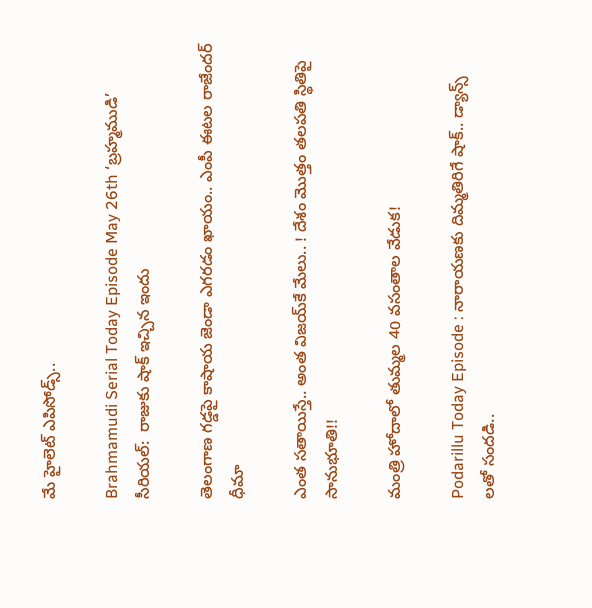మే హైలెట్ ఎపిసోడ్స్..

Brahmamudi Serial Today Episode May 26th ‘బ్రహ్మముడి’ సీరియల్‌:  రాజుకు షాక్ ఇచ్చిన ఇందు

తెలంగాణ గడ్డపై కాషాయ జెండా ఎగరడం ఖాయం.. ఎంపీ ఈటల రాజేందర్ ధీమా

ఎంత స‌తాయిస్తే.. అంత విజ‌య్‌కే మేలు.. ! దేశం మొత్తం త‌ల‌ప‌తి స్థితిపై సానుభూతి!!

మంత్రి హోదాలో తుమ్మల 40 వసంతాల వేడుక!

Podarillu Today Episode : నారాయణకు దిమ్మతిరిగే షాక్.. డ్యాన్స్ లతో సందడి..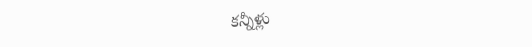కన్నీళ్లు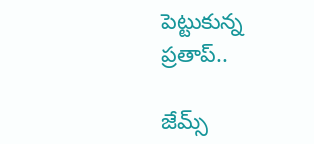పెట్టుకున్న ప్రతాప్..

జేమ్స్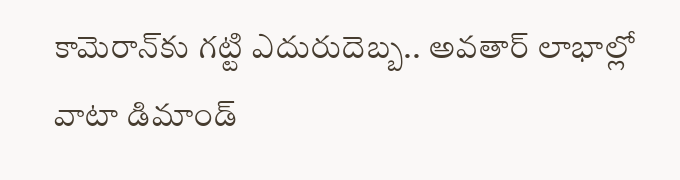కామెరాన్‌కు గట్టి ఎదురుదెబ్బ.. అవతార్ లాభాల్లో వాటా డిమాండ్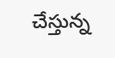చేస్తున్న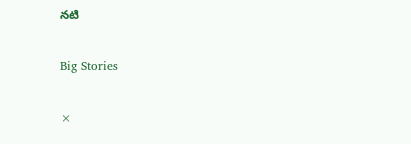నటి

Big Stories

×